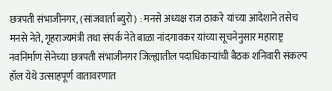छत्रपती संभाजीनगर, (सांजवार्ता ब्युरो) : मनसे अध्यक्ष राज ठाकरे यांच्या आदेशाने तसेच मनसे नेते, गृहराज्यमंत्री तथा संपर्क नेते बाळा नांदगावकर यांच्या सूचनेनुसार महाराष्ट्र नवनिर्माण सेनेच्या छत्रपती संभाजीनगर जिल्ह्यातील पदाधिकाऱ्यांची बैठक शनिवारी संकल्प हॉल येथे उत्साहपूर्ण वातावरणात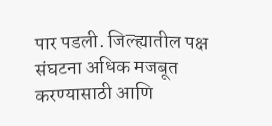पार पडली. जिल्ह्यातील पक्ष संघटना अधिक मजबूत करण्यासाठी आणि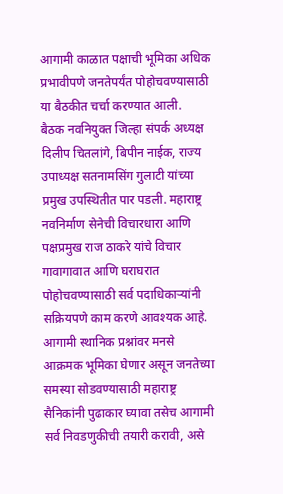आगामी काळात पक्षाची भूमिका अधिक प्रभावीपणे जनतेपर्यंत पोहोचवण्यासाठी या बैठकीत चर्चा करण्यात आली.
बैठक नवनियुक्त जिल्हा संपर्क अध्यक्ष दिलीप चितलांगे, बिपीन नाईक, राज्य उपाध्यक्ष सतनामसिंग गुलाटी यांच्या प्रमुख उपस्थितीत पार पडली. महाराष्ट्र नवनिर्माण सेनेची विचारधारा आणि पक्षप्रमुख राज ठाकरे यांचे विचार गावागावात आणि घराघरात पोहोचवण्यासाठी सर्व पदाधिकाऱ्यांनी सक्रियपणे काम करणे आवश्यक आहे. आगामी स्थानिक प्रश्नांवर मनसे आक्रमक भूमिका घेणार असून जनतेच्या समस्या सोडवण्यासाठी महाराष्ट्र सैनिकांनी पुढाकार घ्यावा तसेच आगामी सर्व निवडणुकीची तयारी करावी, असे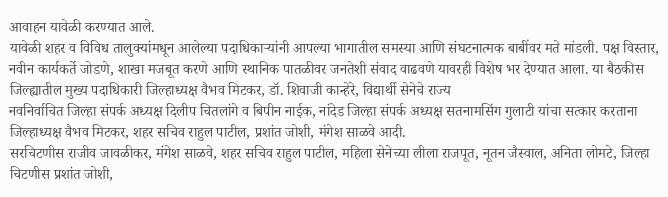आवाहन यावेळी करण्यात आले.
यावेळी शहर व विविध तालुक्यांमधून आलेल्या पदाधिकाऱ्यांनी आपल्या भागातील समस्या आणि संघटनात्मक बाबींवर मते मांडली. पक्ष विस्तार, नवीन कार्यकर्ते जोडणे, शाखा मजबूत करणे आणि स्थानिक पातळीवर जनतेशी संवाद वाढवणे यावरही विशेष भर देण्यात आला. या बैठकीस जिल्ह्यातील मुख्य पदाधिकारी जिल्हाध्यक्ष वैभव मिटकर, डॉ. शिवाजी कान्हेरे, विद्यार्थी सेनेचे राज्य
नवनिर्वाचित जिल्हा संपर्क अध्यक्ष दिलीप चितलांगे व बिपीन नाईक, नांदेड जिल्हा संपर्क अध्यक्ष सतनामसिंग गुलाटी यांचा सत्कार करताना जिल्हाध्यक्ष वैभव मिटकर, शहर सचिव राहुल पाटील, प्रशांत जोशी, मंगेश साळवे आदी.
सरचिटणीस राजीव जावळीकर, मंगेश साळवे, शहर सचिव राहुल पाटील, महिला सेनेच्या लीला राजपूत, नूतन जैस्वाल, अनिता लोमटे, जिल्हा चिटणीस प्रशांत जोशी,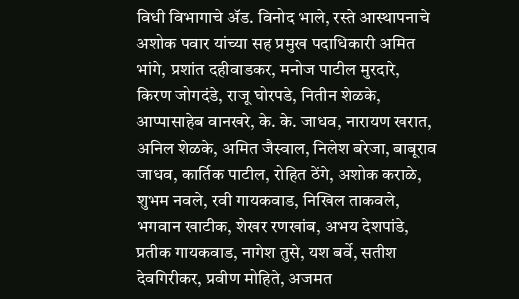विधी विभागाचे ॲड. विनोद भाले, रस्ते आस्थापनाचे अशोक पवार यांच्या सह प्रमुख पदाधिकारी अमित भांगे, प्रशांत दहीवाडकर, मनोज पाटील मुरदारे, किरण जोगदंडे, राजू घोरपडे, नितीन शेळके, आप्पासाहेब वानखरे, के. के. जाधव, नारायण खरात, अनिल शेळके, अमित जैस्वाल, निलेश बरेजा, बाबूराव जाधव, कार्तिक पाटील, रोहित ठेंगे, अशोक कराळे, शुभम नवले, रवी गायकवाड, निखिल ताकवले, भगवान खाटीक, शेखर रणखांब, अभय देशपांडे, प्रतीक गायकवाड, नागेश तुसे, यश बर्वे, सतीश देवगिरीकर, प्रवीण मोहिते, अजमत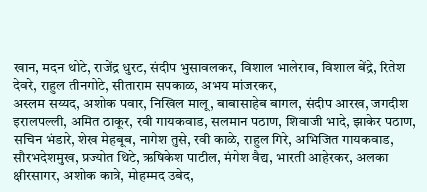खान, मदन थोटे, राजेंद्र धुरट, संदीप भुसावलकर, विशाल भालेराव, विशाल बेंद्रे, रितेश देवरे, राहुल तीनगोटे, सीताराम सपकाळ, अभय मांजरकर,
अस्लम सय्यद, अशोक पवार, निखिल मालू, बाबासाहेब बागल, संदीप आरख, जगदीश इरालपल्ली, अमित ठाकूर, रवी गायकवाड, सलमान पठाण, शिवाजी भादे, झाकेर पठाण, सचिन भंडारे, शेख मेहबूब, नागेश तुसे, रवी काळे, राहुल गिरे, अभिजित गायकवाड, सौरभदेशमुख, प्रज्योत थिटे, ऋषिकेश पाटील, मंगेश वैद्य, भारती आहेरकर, अलका क्षीरसागर, अशोक कात्रे, मोहम्मद उबेद,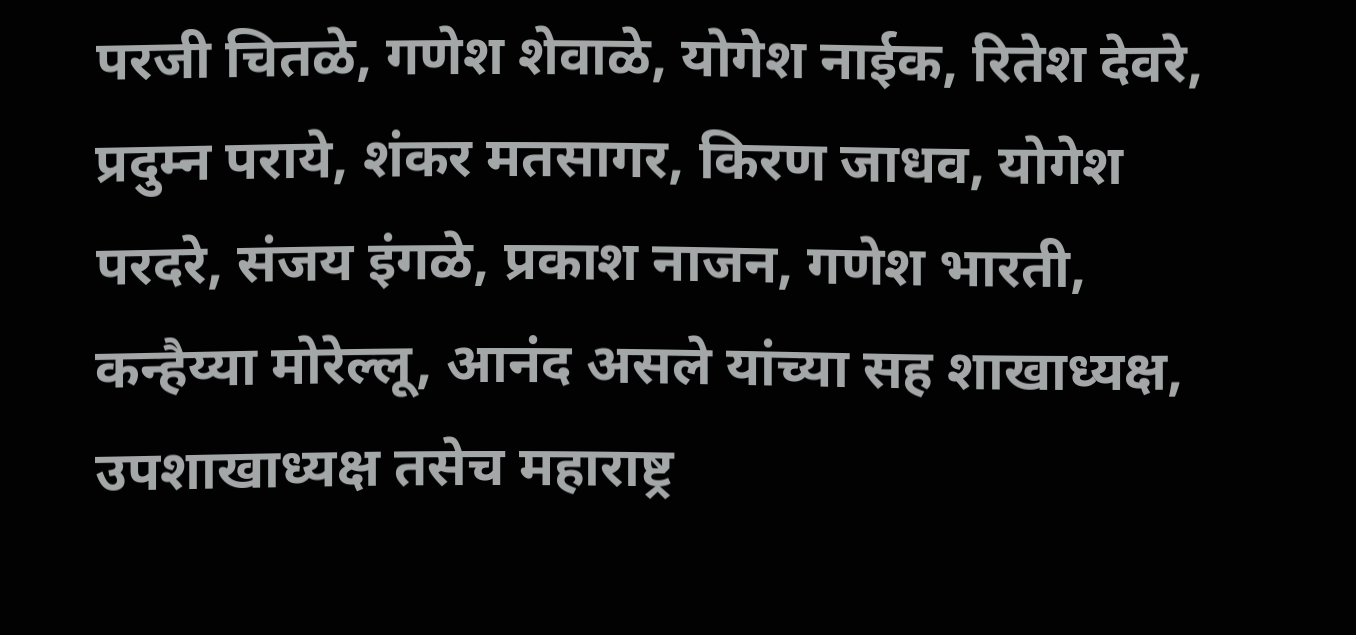परजी चितळे, गणेश शेवाळे, योगेश नाईक, रितेश देवरे, प्रदुम्न पराये, शंकर मतसागर, किरण जाधव, योगेश परदरे, संजय इंगळे, प्रकाश नाजन, गणेश भारती, कन्हैय्या मोरेल्लू, आनंद असले यांच्या सह शाखाध्यक्ष, उपशाखाध्यक्ष तसेच महाराष्ट्र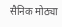सैनिक मोठ्या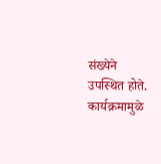संख्येने उपस्थित होते. कार्यक्रमामुळे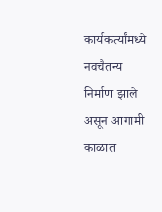कार्यकर्त्यांमध्ये नवचैतन्य निर्माण झाले असून आगामी काळात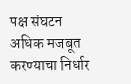पक्ष संघटन अधिक मजबूत करण्याचा निर्धार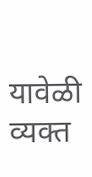यावेळी व्यक्त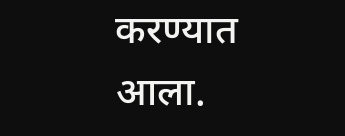करण्यात आला.